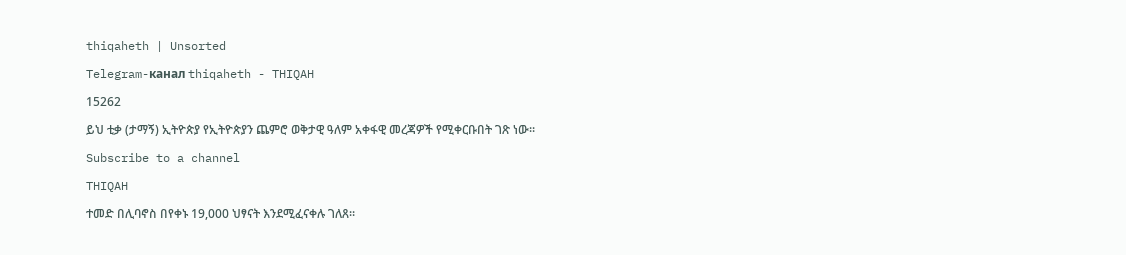thiqaheth | Unsorted

Telegram-канал thiqaheth - THIQAH

15262

ይህ ቲቃ (ታማኝ) ኢትዮጵያ የኢትዮጵያን ጨምሮ ወቅታዊ ዓለም አቀፋዊ መረጃዎች የሚቀርቡበት ገጽ ነው።

Subscribe to a channel

THIQAH

ተመድ በሊባኖስ በየቀኑ 19,000 ህፃናት እንደሚፈናቀሉ ገለጸ።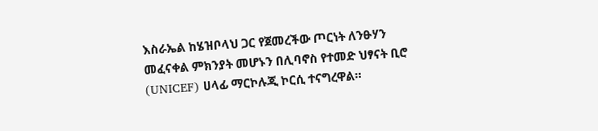እስራኤል ከሄዝቦላህ ጋር የጀመረችው ጦርነት ለንፁሃን መፈናቀል ምክንያት መሆኑን በሊባኖስ የተመድ ህፃናት ቢሮ (UNICEF) ሀላፊ ማርኮሉጂ ኮርሲ ተናግረዋል።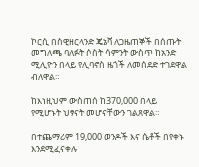ኮርሲ በስዊዘርላንድ ጄኔቫ ለጋዜጠኞች በሰጡት መግለጫ ባለፉት ሶስት ሳምንት ውስጥ ከአንድ ሚሊዮን በላይ የሊባኖስ ዜጎች ለመሰደድ ተገደዋል ብለዋል።

ከእነዚህም ውስጠሰ ከ370,000 በላይ የሚሆኑት ህፃናት መሆናቸውን ገልጸዋል።

በተጨማሪም 19,000 ወንዶች እና ሴቶች በየቀኑ እንደሚፈናቀሉ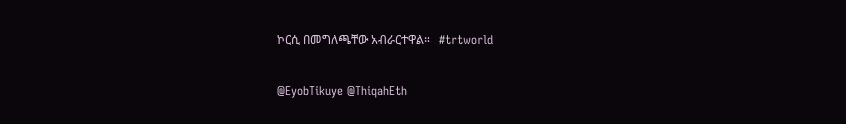ኮርሲ በመግለጫቸው አብራርተዋል።   #trtworld

@EyobTikuye @ThiqahEth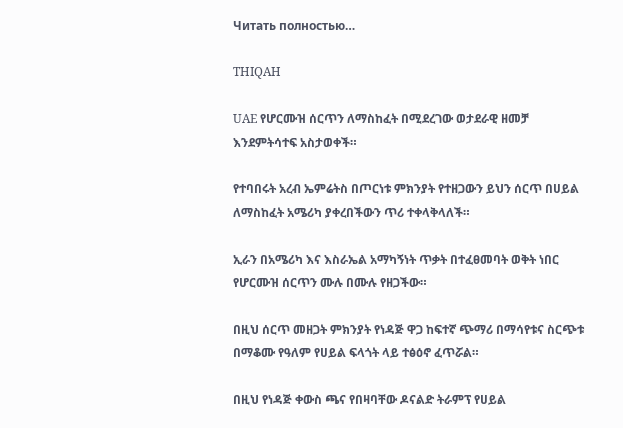Читать полностью…

THIQAH

UAE የሆርሙዝ ሰርጥን ለማስከፈት በሚደረገው ወታደራዊ ዘመቻ እንደምትሳተፍ አስታወቀች።

የተባበሩት አረብ ኤምሬትስ በጦርነቱ ምክንያት የተዘጋውን ይህን ሰርጥ በሀይል ለማስከፈት አሜሪካ ያቀረበችውን ጥሪ ተቀላቅላለች።

ኢራን በአሜሪካ እና እስራኤል አማካኝነት ጥቃት በተፈፀመባት ወቅት ነበር የሆርሙዝ ሰርጥን ሙሉ በሙሉ የዘጋችው።

በዚህ ሰርጥ መዘጋት ምክንያት የነዳጅ ዋጋ ከፍተኛ ጭማሪ በማሳየቱና ስርጭቱ በማቆሙ የዓለም የሀይል ፍላጎት ላይ ተፅዕኖ ፈጥሯል።

በዚህ የነዳጅ ቀውስ ጫና የበዛባቸው ዶናልድ ትራምፕ የሀይል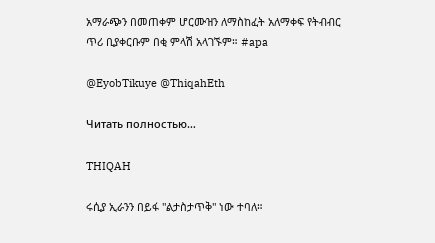አማራጭን በመጠቀም ሆርሙዝን ለማስከፈት አለማቀፍ የትብብር ጥሪ ቢያቀርቡም በቂ ምላሽ አላገኙም። #apa

@EyobTikuye @ThiqahEth

Читать полностью…

THIQAH

ሩሲያ ኢራንን በይፋ "ልታስታጥቅ" ነው ተባለ።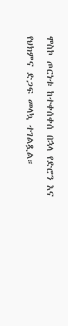ሞስኮ ጦርነቱ ከተቀሰቀሰ በኋላ የድሮን እና የህክምና ድጋፍ መላኳ ተገልጿል።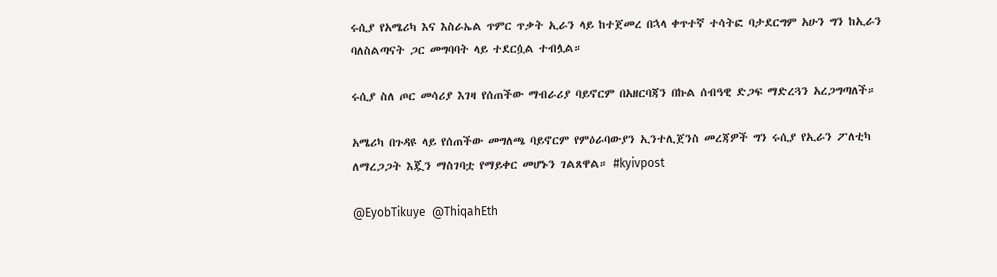ሩሲያ የአሜሪካ እና እስራኤል ጥምር ጥቃት ኢራን ላይ ከተጀመረ በኋላ ቀጥተኛ ተሳትፎ ባታደርግም አሁን ግን ከኢራን ባለስልጣናት ጋር መግባባት ላይ ተደርሷል ተብሏል።

ሩሲያ ስለ ጦር መሳሪያ እገዛ የሰጠችው ማብራሪያ ባይኖርም በአዘርባጃን በኩል ሰብዓዊ ድጋፍ ማድረጓን አረጋግጣለች።

አሜሪካ በጉዳዩ ላይ የሰጠችው መግለጫ ባይኖርም የምዕራባውያን ኢንተሊጀንስ መረጃዎች ግን ሩሲያ የኢራን ፖለቲካ ለማረጋጋት እጇን ማስገባቷ የማይቀር መሆኑን ገልጸዋል። #kyivpost

@EyobTikuye  @ThiqahEth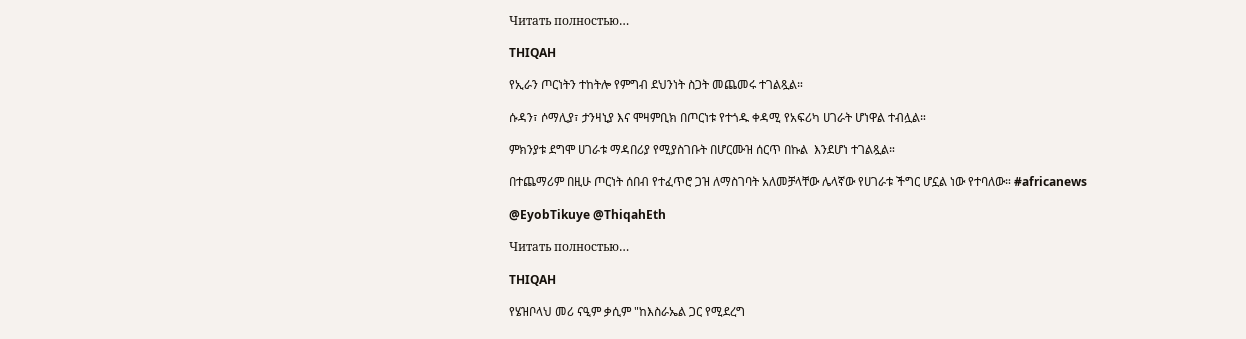Читать полностью…

THIQAH

የኢራን ጦርነትን ተከትሎ የምግብ ደህንነት ስጋት መጨመሩ ተገልጿል።

ሱዳን፣ ሶማሊያ፣ ታንዛኒያ እና ሞዛምቢክ በጦርነቱ የተጎዱ ቀዳሚ የአፍሪካ ሀገራት ሆነዋል ተብሏል።

ምክንያቱ ደግሞ ሀገራቱ ማዳበሪያ የሚያስገቡት በሆርሙዝ ሰርጥ በኩል  እንደሆነ ተገልጿል።

በተጨማሪም በዚሁ ጦርነት ሰበብ የተፈጥሮ ጋዝ ለማስገባት አለመቻላቸው ሌላኛው የሀገራቱ ችግር ሆኗል ነው የተባለው። #africanews

@EyobTikuye @ThiqahEth

Читать полностью…

THIQAH

የሄዝቦላህ መሪ ናዒም ቃሲም "ከእስራኤል ጋር የሚደረግ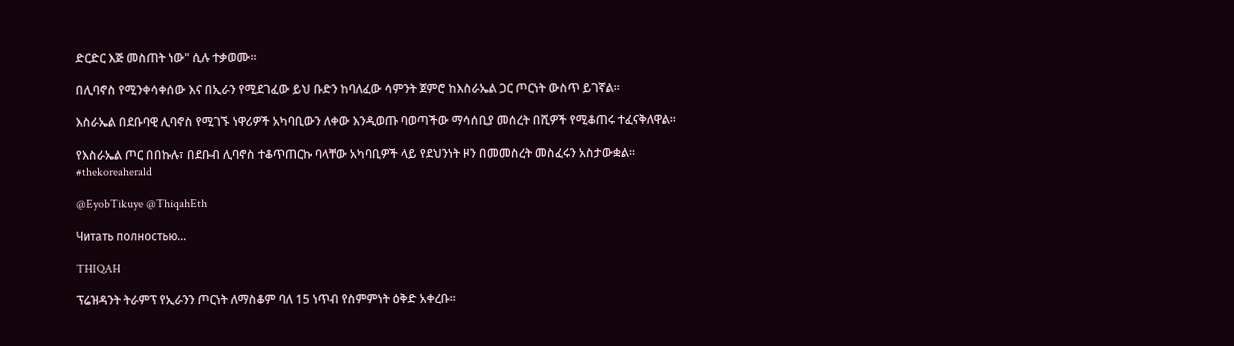ድርድር እጅ መስጠት ነው" ሲሉ ተቃወሙ።

በሊባኖስ የሚንቀሳቀሰው እና በኢራን የሚደገፈው ይህ ቡድን ከባለፈው ሳምንት ጀምሮ ከእስራኤል ጋር ጦርነት ውስጥ ይገኛል።

እስራኤል በደቡባዊ ሊባኖስ የሚገኙ ነዋሪዎች አካባቢውን ለቀው እንዲወጡ ባወጣችው ማሳሰቢያ መሰረት በሺዎች የሚቆጠሩ ተፈናቅለዋል።

የእስራኤል ጦር በበኩሉ፣ በደቡብ ሊባኖስ ተቆጥጠርኩ ባላቸው አካባቢዎች ላይ የደህንነት ዞን በመመስረት መስፈሩን አስታውቋል። #thekoreaherald

@EyobTikuye @ThiqahEth

Читать полностью…

THIQAH

ፕሬዝዳንት ትራምፕ የኢራንን ጦርነት ለማስቆም ባለ 15 ነጥብ የስምምነት ዕቅድ አቀረቡ።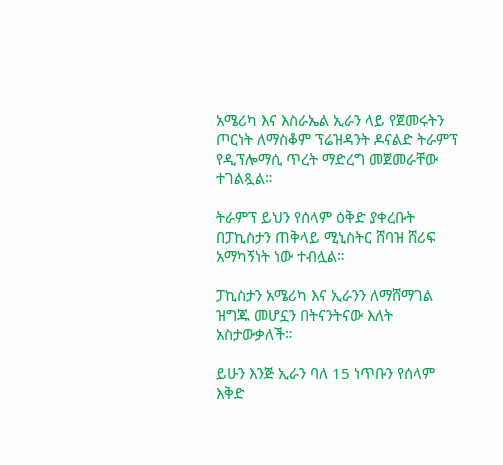አሜሪካ እና እስራኤል ኢራን ላይ የጀመሩትን ጦርነት ለማስቆም ፕሬዝዳንት ዶናልድ ትራምፕ የዲፕሎማሲ ጥረት ማድረግ መጀመራቸው ተገልጿል።

ትራምፕ ይህን የሰላም ዕቅድ ያቀረቡት በፓኪስታን ጠቅላይ ሚኒስትር ሸባዝ ሸሪፍ አማካኝነት ነው ተብሏል።

ፓኪስታን አሜሪካ እና ኢራንን ለማሸማገል ዝግጁ መሆኗን በትናንትናው እለት አስታውቃለች።

ይሁን እንጅ ኢራን ባለ 15 ነጥቡን የሰላም እቅድ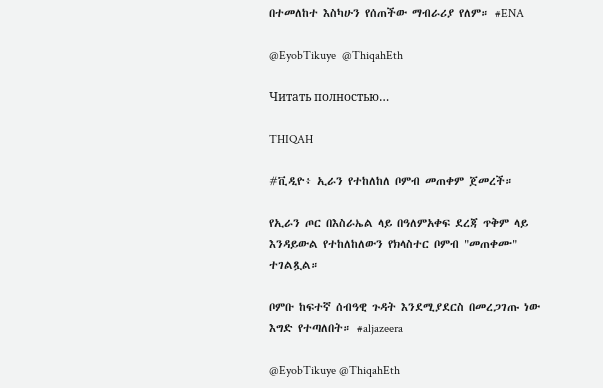በተመለከተ እስካሁን የሰጠችው ማብራሪያ የለም። #ENA

@EyobTikuye  @ThiqahEth

Читать полностью…

THIQAH

#ቪዲዮ፥ ኢራን የተከለከለ ቦምብ መጠቀም ጀመረች።

የኢራን ጦር በእስራኤል ላይ በዓለምአቀፍ ደረጃ ጥቅም ላይ እንዳይውል የተከለከለውን የክላስተር ቦምብ "መጠቀሙ" ተገልጿል።

ቦምቡ ከፍተኛ ሰብዓዊ ጉዳት እንደሚያደርስ በመረጋገጡ ነው እግድ የተጣለበት። #aljazeera

@EyobTikuye @ThiqahEth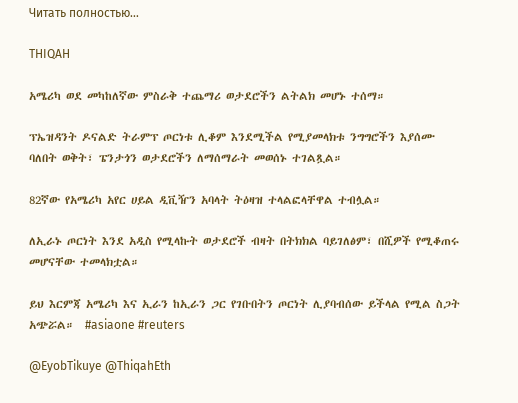Читать полностью…

THIQAH

አሜሪካ ወደ መካከለኛው ምስራቅ ተጨማሪ ወታደሮችን ልትልክ መሆኑ ተሰማ።

ፕኤዝዳንት ዶናልድ ትራምፕ ጦርነቱ ሊቆም እንደሚችል የሚያመላክቱ ንግግሮችን እያሰሙ ባለበት ወቅት፣ ፔንታጎን ወታደሮችን ለማሰማራት መወሰኑ ተገልጿል።

82ኛው የአሜሪካ አየር ሀይል ዲቪዥን አባላት ትዕዛዝ ተላልፎላቸዋል ተብሏል።

ለኢራኑ ጦርነት እንደ አዲስ የሚላኩት ወታደሮች ብዛት በትክክል ባይገለፅም፣ በሺዎች የሚቆጠሩ መሆናቸው ተመላክቷል።

ይህ እርምጃ አሜሪካ እና ኢራን ከኢራን ጋር የገቡበትን ጦርነት ሊያባብሰው ይችላል የሚል ስጋት አጭሯል።  #asiaone #reuters

@EyobTikuye @ThiqahEth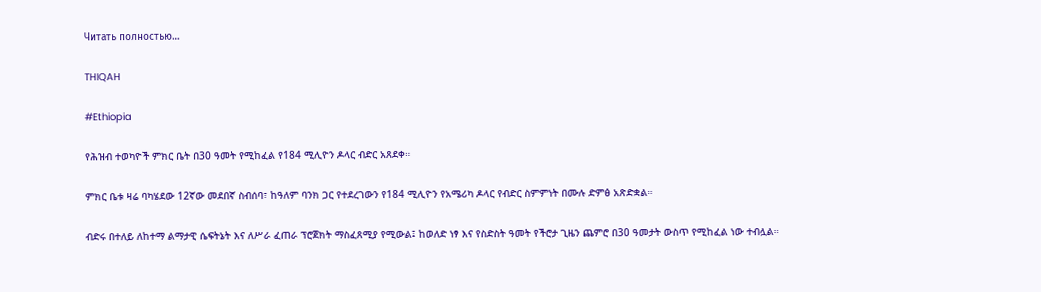Читать полностью…

THIQAH

#Ethiopia

የሕዝብ ተወካዮች ምክር ቤት በ30 ዓመት የሚከፈል የ184 ሚሊዮን ዶላር ብድር አጸደቀ።

ምክር ቤቱ ዛሬ ባካሄደው 12ኛው መደበኛ ስብሰባ፣ ከዓለም ባንክ ጋር የተደረገውን የ184 ሚሊዮን የአሜሪካ ዶላር የብድር ስምምነት በሙሉ ድምፅ አጽድቋል።

ብድሩ በተለይ ለከተማ ልማታዊ ሴፍትኔት እና ለሥራ ፈጠራ ፕሮጀክት ማስፈጸሚያ የሚውል፤ ከወለድ ነፃ እና የስድስት ዓመት የችሮታ ጊዜን ጨምሮ በ30 ዓመታት ውስጥ የሚከፈል ነው ተብሏል።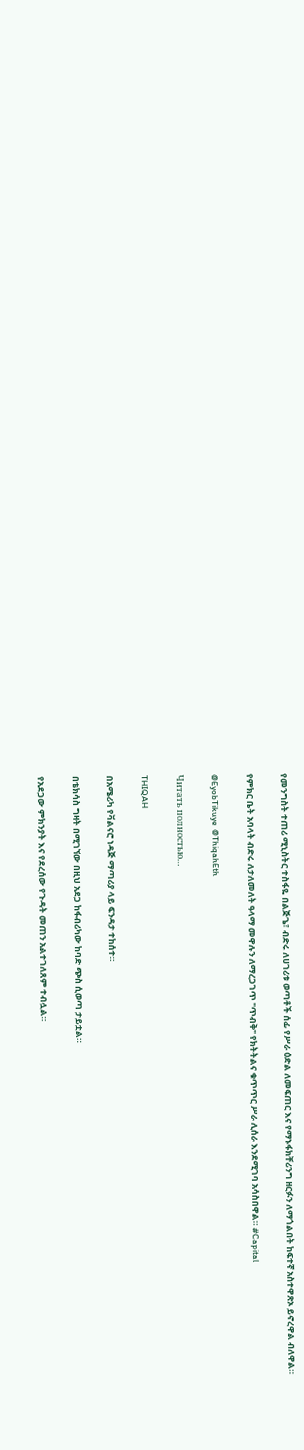የመንግስት ተጠሪ ሚኒስትር ተስፋዬ በልጅጌ፣ ብድሩ ለሀገሪቱ ወጣቶች ሰፊ የሥራ ዕድል ለመፍጠር እና የማኑፋክቸሪንግ ዘርፉን ለማጎልበት ከፍተኛ አስተዋጽኦ ይኖረዋል ብለዋል።

የምክር ቤት አባላት ብድሩ ለታለመለት ዓላማ መዋሉን ለማረጋገጥ "ጥብቅ" የክትትልና ቁጥጥር ሥራ ሊሰራ እንደሚገባ አሳስበዋል። #Capital

@EyobTikuye  @ThiqahEth

Читать полностью…

THIQAH

በአሜሪካ የቫልናሮ ነዳጅ ማጣሪያ ላይ ፍንዳታ ተከሰተ።

በቴክሳስ ግዛት በሚገኘው በዚህ አደጋ ከፋብሪካው ከባድ ጭስ ሲወጣ ታይቷል።

የአደጋው ምክንያት እና የደረሰው የጉዳት መጠን አልተገለጸም ተብሏል።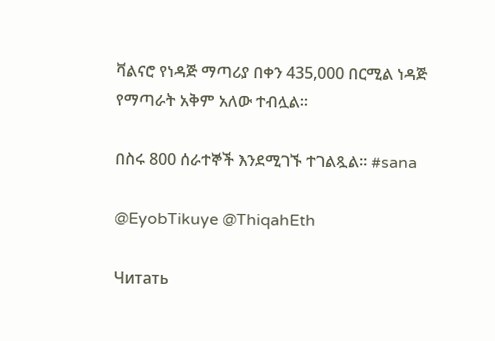ቫልናሮ የነዳጅ ማጣሪያ በቀን 435,000 በርሚል ነዳጅ የማጣራት አቅም አለው ተብሏል።

በስሩ 800 ሰራተኞች እንደሚገኙ ተገልጿል። #sana

@EyobTikuye @ThiqahEth

Читать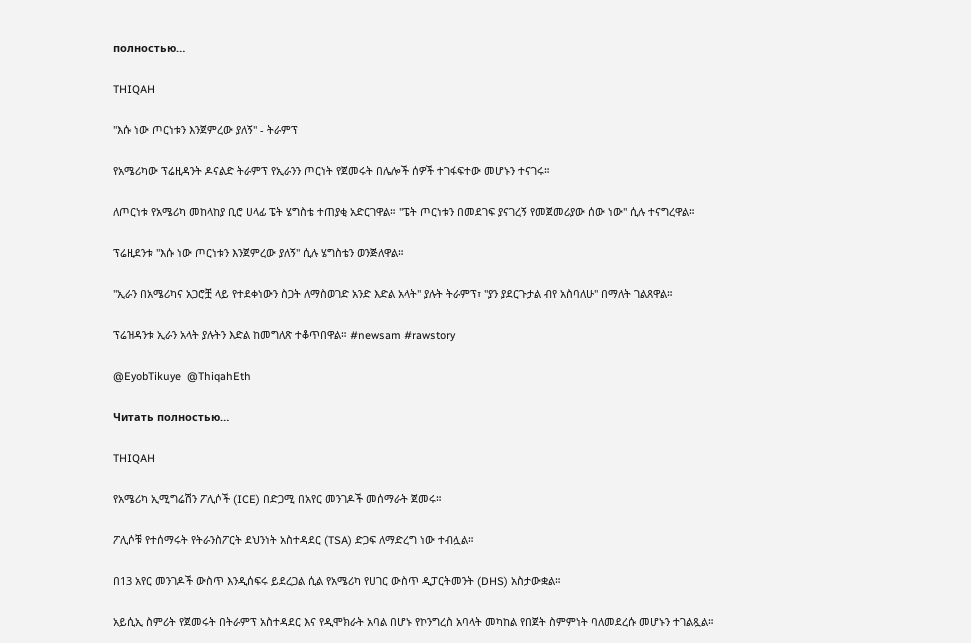полностью…

THIQAH

"እሱ ነው ጦርነቱን እንጀምረው ያለኝ" - ትራምፕ

የአሜሪካው ፕሬዚዳንት ዶናልድ ትራምፕ የኢራንን ጦርነት የጀመሩት በሌሎች ሰዎች ተገፋፍተው መሆኑን ተናገሩ።

ለጦርነቱ የአሜሪካ መከላከያ ቢሮ ሀላፊ ፔት ሄግስቴ ተጠያቂ አድርገዋል። "ፔት ጦርነቱን በመደገፍ ያናገረኝ የመጀመሪያው ሰው ነው" ሲሉ ተናግረዋል።

ፕሬዚደንቱ "እሱ ነው ጦርነቱን እንጀምረው ያለኝ" ሲሉ ሄግስቴን ወንጅለዋል።

"ኢራን በአሜሪካና አጋሮቿ ላይ የተደቀነውን ስጋት ለማስወገድ አንድ እድል አላት" ያሉት ትራምፕ፣ "ያን ያደርጉታል ብየ አስባለሁ" በማለት ገልጸዋል።

ፕሬዝዳንቱ ኢራን አላት ያሉትን እድል ከመግለጽ ተቆጥበዋል። #newsam #rawstory

@EyobTikuye  @ThiqahEth

Читать полностью…

THIQAH

የአሜሪካ ኢሚግሬሽን ፖሊሶች (ICE) በድጋሚ በአየር መንገዶች መሰማራት ጀመሩ።

ፖሊሶቹ የተሰማሩት የትራንስፖርት ደህንነት አስተዳደር (TSA) ድጋፍ ለማድረግ ነው ተብሏል።

በ13 አየር መንገዶች ውስጥ እንዲሰፍሩ ይደረጋል ሲል የአሜሪካ የሀገር ውስጥ ዲፓርትመንት (DHS) አስታውቋል።

አይሲኢ ስምሪት የጀመሩት በትራምፕ አስተዳደር እና የዲሞክራት አባል በሆኑ የኮንግረስ አባላት መካከል የበጀት ስምምነት ባለመደረሱ መሆኑን ተገልጿል።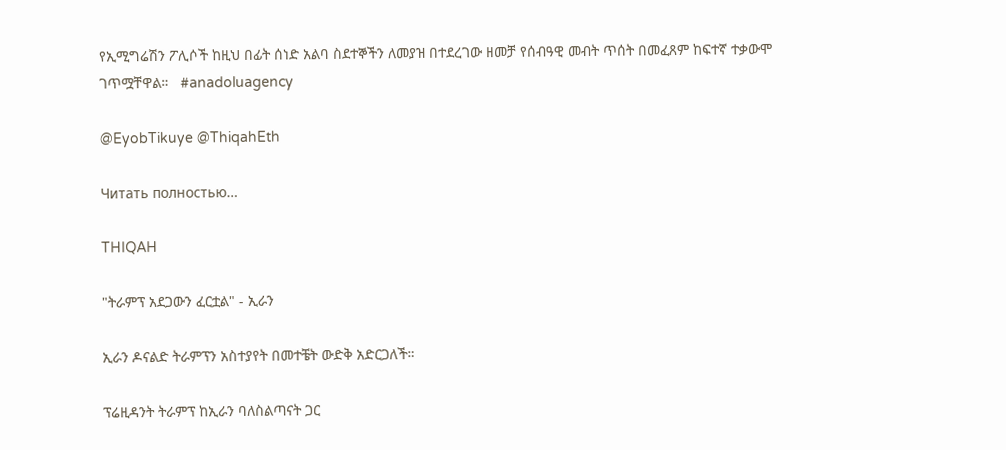የኢሚግሬሽን ፖሊሶች ከዚህ በፊት ሰነድ አልባ ስደተኞችን ለመያዝ በተደረገው ዘመቻ የሰብዓዊ መብት ጥሰት በመፈጸም ከፍተኛ ተቃውሞ ገጥሟቸዋል።   #anadoluagency

@EyobTikuye @ThiqahEth

Читать полностью…

THIQAH

"ትራምፕ አደጋውን ፈርቷል" - ኢራን

ኢራን ዶናልድ ትራምፕን አስተያየት በመተቼት ውድቅ አድርጋለች።

ፕሬዚዳንት ትራምፕ ከኢራን ባለስልጣናት ጋር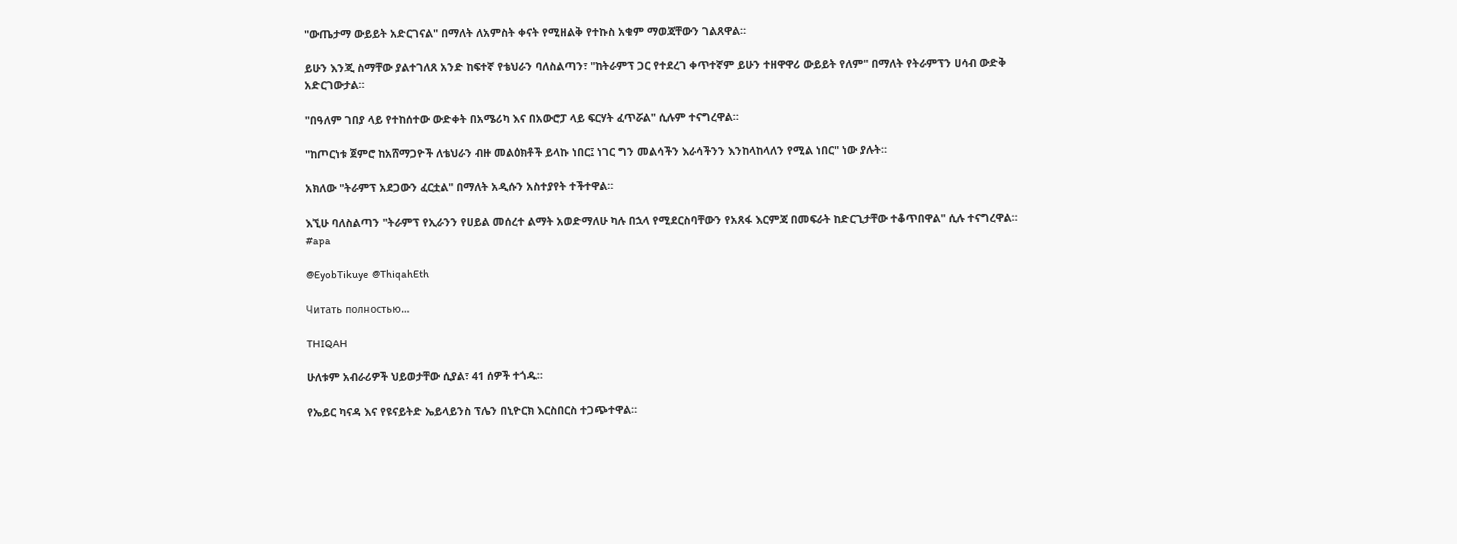"ውጤታማ ውይይት አድርገናል" በማለት ለአምስት ቀናት የሚዘልቅ የተኩስ አቁም ማወጃቸውን ገልጸዋል።

ይሁን እንጂ ስማቸው ያልተገለጸ አንድ ከፍተኛ የቴህራን ባለስልጣን፣ "ከትራምፕ ጋር የተደረገ ቀጥተኛም ይሁን ተዘዋዋሪ ውይይት የለም" በማለት የትራምፕን ሀሳብ ውድቅ አድርገውታል።

"በዓለም ገበያ ላይ የተከሰተው ውድቀት በአሜሪካ እና በአውሮፓ ላይ ፍርሃት ፈጥሯል" ሲሉም ተናግረዋል።

"ከጦርነቱ ጀምሮ ከአሸማጋዮች ለቴህራን ብዙ መልዕክቶች ይላኩ ነበር፤ ነገር ግን መልሳችን እራሳችንን እንከላከላለን የሚል ነበር" ነው ያሉት።

አክለው "ትራምፕ አደጋውን ፈርቷል" በማለት አዲሱን አስተያየት ተችተዋል።

እኚሁ ባለስልጣን "ትራምፕ የኢራንን የሀይል መሰረተ ልማት አወድማለሁ ካሉ በኋላ የሚደርስባቸውን የአጸፋ እርምጃ በመፍራት ከድርጊታቸው ተቆጥበዋል" ሲሉ ተናግረዋል። #apa

@EyobTikuye  @ThiqahEth

Читать полностью…

THIQAH

ሁለቱም አብራሪዎች ህይወታቸው ሲያል፣ 41 ሰዎች ተጎዱ።

የኤይር ካናዳ እና የዩናይትድ ኤይላይንስ ፕሌን በኒዮርክ እርስበርስ ተጋጭተዋል።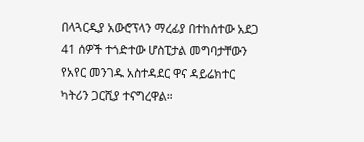በላጓርዲያ አውሮፕላን ማረፊያ በተከሰተው አደጋ 41 ሰዎች ተጎድተው ሆስፒታል መግባታቸውን የአየር መንገዱ አስተዳደር ዋና ዳይሬክተር ካትሪን ጋርሺያ ተናግረዋል።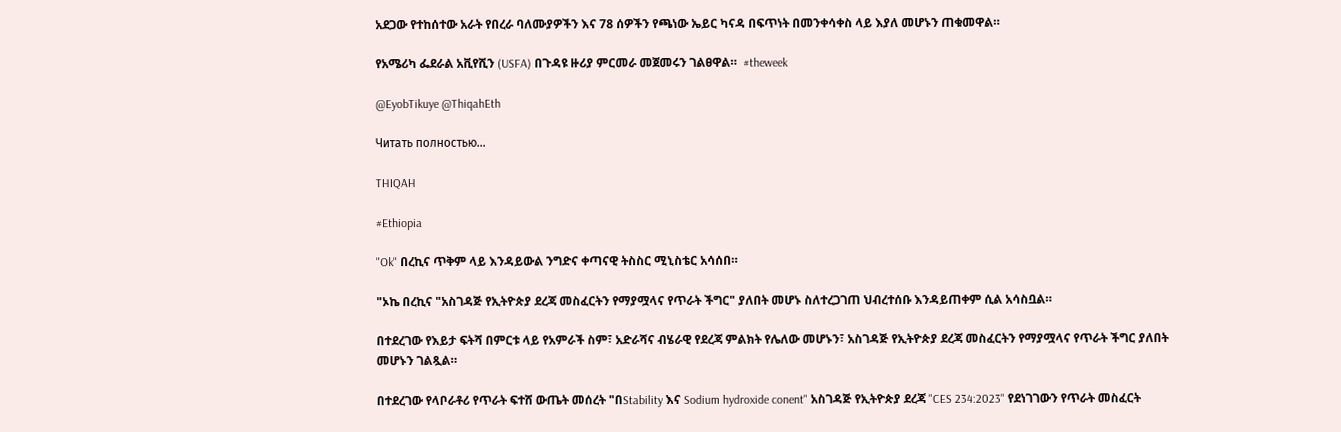አደጋው የተከሰተው አራት የበረራ ባለሙያዎችን እና 78 ሰዎችን የጫነው ኤይር ካናዳ በፍጥነት በመንቀሳቀስ ላይ እያለ መሆኑን ጠቁመዋል።

የአሜሪካ ፌደራል አቪየሺን (USFA) በጉዳዩ ዙሪያ ምርመራ መጀመሩን ገልፀዋል።  #theweek

@EyobTikuye @ThiqahEth

Читать полностью…

THIQAH

#Ethiopia

"Ok" በረኪና ጥቅም ላይ እንዳይውል ንግድና ቀጣናዊ ትስስር ሚኒስቴር አሳሰበ።

"ኦኬ በረኪና "አስገዳጅ የኢትዮጵያ ደረጃ መስፈርትን የማያሟላና የጥራት ችግር" ያለበት መሆኑ ስለተረጋገጠ ህብረተሰቡ እንዳይጠቀም ሲል አሳስቧል።

በተደረገው የእይታ ፍትሻ በምርቱ ላይ የአምራች ስም፣ አድራሻና ብሄራዊ የደረጃ ምልክት የሌለው መሆኑን፣ አስገዳጅ የኢትዮጵያ ደረጃ መስፈርትን የማያሟላና የጥራት ችግር ያለበት መሆኑን ገልጿል።

በተደረገው የላቦራቶሪ የጥራት ፍተሸ ውጤት መሰረት "በStability እና Sodium hydroxide conent" አስገዳጅ የኢትዮጵያ ደረጃ "CES 234:2023" የደነገገውን የጥራት መስፈርት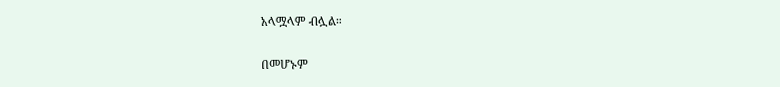አላሟላም ብሏል።

በመሆኑም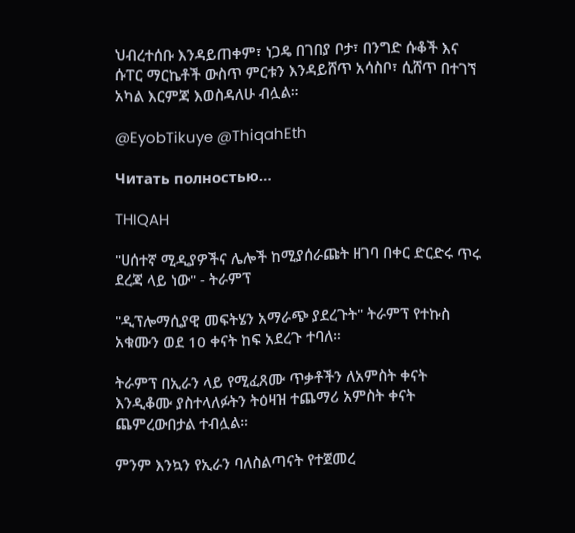ህብረተሰቡ እንዳይጠቀም፣ ነጋዴ በገበያ ቦታ፣ በንግድ ሱቆች እና ሱፐር ማርኬቶች ውስጥ ምርቱን እንዳይሸጥ አሳስቦ፣ ሲሸጥ በተገኘ አካል እርምጃ እወስዳለሁ ብሏል።

@EyobTikuye @ThiqahEth

Читать полностью…

THIQAH

"ሀሰተኛ ሚዲያዎችና ሌሎች ከሚያሰራጩት ዘገባ በቀር ድርድሩ ጥሩ ደረጃ ላይ ነው" - ትራምፕ

"ዲፕሎማሲያዊ መፍትሄን አማራጭ ያደረጉት" ትራምፕ የተኩስ አቁሙን ወደ 10 ቀናት ከፍ አደረጉ ተባለ።

ትራምፕ በኢራን ላይ የሚፈጸሙ ጥቃቶችን ለአምስት ቀናት እንዲቆሙ ያስተላለፉትን ትዕዛዝ ተጨማሪ አምስት ቀናት ጨምረውበታል ተብሏል።

ምንም እንኳን የኢራን ባለስልጣናት የተጀመረ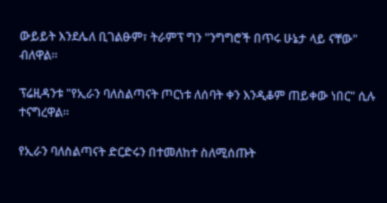ውይይት እንደሌለ ቢገልፁም፣ ትራምፕ ግን "ንግግሮች በጥሩ ሁኔታ ላይ ናቸው" ብለዋል።

ፕሬዚዳንቱ "የኢራን ባለስልጣናት ጦርነቱ ለሰባት ቀን እንዲቆም ጠይቀው ነበር" ሲሉ ተናግረዋል።

የኢራን ባለስልጣናት ድርድሩን በተመለከተ ስለሚሰጡት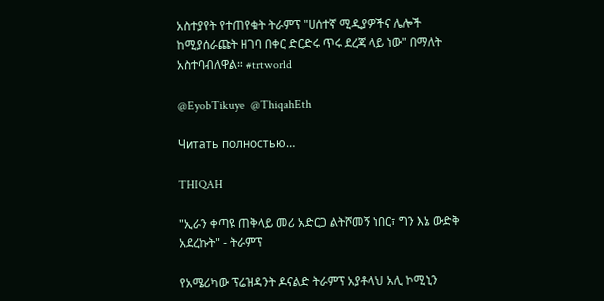አስተያየት የተጠየቁት ትራምፕ "ሀሰተኛ ሚዲያዎችና ሌሎች ከሚያሰራጩት ዘገባ በቀር ድርድሩ ጥሩ ደረጃ ላይ ነው" በማለት አስተባብለዋል። #trtworld

@EyobTikuye  @ThiqahEth

Читать полностью…

THIQAH

"ኢራን ቀጣዩ ጠቅላይ መሪ አድርጋ ልትሾመኝ ነበር፣ ግን እኔ ውድቅ አደረኩት" - ትራምፕ

የአሜሪካው ፕሬዝዳንት ዶናልድ ትራምፕ አያቶላህ አሊ ኮሚኒን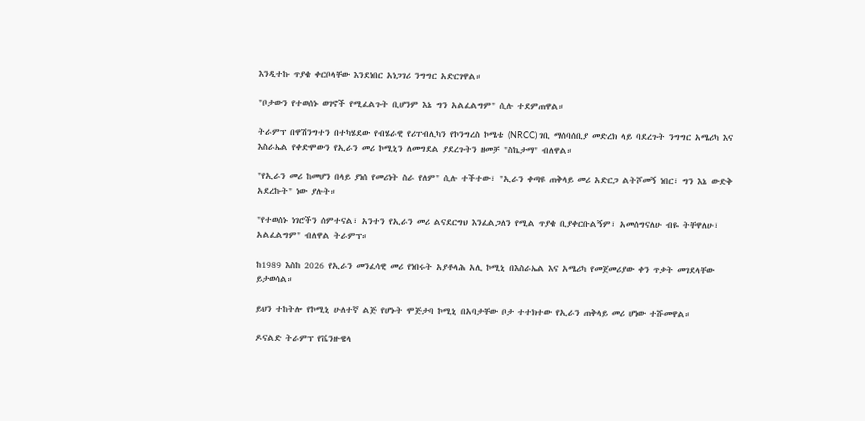እንዲተኩ ጥያቄ ቀርቦላቸው እንደነበር አነጋገሪ ንግግር አድርገዋል።

"ቦታውን የተወሰኑ ወገኖች የሚፈልጉት ቢሆንም እኔ ግን አልፈልግም" ሲሉ ተደምጠዋል።

ትራምፕ በዋሽንግተን በተካሄደው የብሄራዊ የሪፐብሊካን የኮንግረስ ኮሜቴ (NRCC) ገቢ ማሰባሰቢያ መድረክ ላይ ባደረጉት ንግግር አሜሪካ እና እስራኤል የቀድሞውን የኢራን መሪ ኮሚኒን ለመግደል ያደረጉትን ዘመቻ "ስኬታማ" ብለዋል።

"የኢራን መሪ ከመሆን በላይ ያነሰ የመሪነት ስራ የለም" ሲሉ ተችተው፣ "ኢራን ቀጣዩ ጠቅላይ መሪ አድርጋ ልትሾመኝ ነበር፣ ግን እኔ ውድቅ አደረኩት" ነው ያሉት።

"የተወሰኑ ነገሮችን ሰምተናል፣ አንተን የኢራን መሪ ልናደርግህ እንፈልጋለን የሚል ጥያቄ ቢያቀርቡልኝም፣ አመሰግናለሁ ብዬ ትቸዋለሁ፣ አልፈልግም" ብለዋል ትራምፕ።

ከ1989 እስከ 2026 የኢራን መንፈሳዊ መሪ የነበሩት አያቶላሕ አሊ ኮሚኒ በእስራኤል እና አሜሪካ የመጀመሪያው ቀን ጥቃት መገደላቸው ይታወሳል።

ይህን ተከትሎ የኮሚኒ ሁለተኛ ልጅ የሆኑት ሞጅታባ ኮሚኒ በአባታቸው ቦታ ተተክተው የኢራን ጠቅላይ መሪ ሆነው ተሹመዋል።

ዶናልድ ትራምፕ የቬንዙዌላ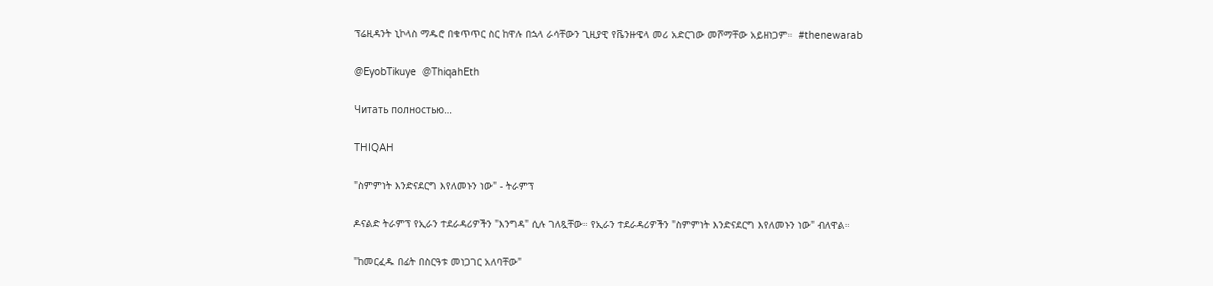ፕሬዚዳንት ኒኮላስ ማዱሮ በቁጥጥር ስር ከዋሉ በኋላ ራሳቸውን ጊዚያዊ የቬንዙዌላ መሪ አድርገው መሾማቸው አይዘነጋም።  #thenewarab

@EyobTikuye  @ThiqahEth

Читать полностью…

THIQAH

"ስምምነት እንድናደርግ እየለመኑን ነው" - ትራምፕ

ዶናልድ ትራምፕ የኢራን ተደራዳሪዎችን "እንግዳ" ሲሉ ገለጿቸው። የኢራን ተደራዳሪዎችን "ስምምነት እንድናደርግ እየለመኑን ነው" ብለዋል።

"ከመርፈዱ በፊት በስርዓቱ መነጋገር አለባቸው"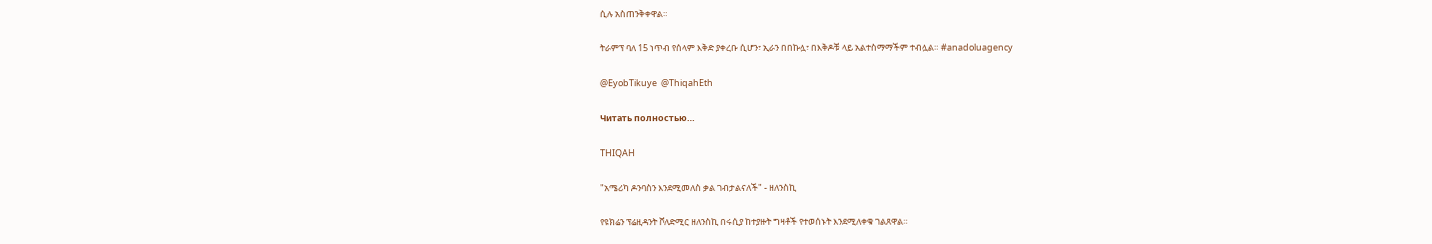ሲሉ አስጠንቅቀዋል።

ትራምፕ ባለ 15 ነጥብ የሰላም እቅድ ያቀረቡ ሲሆን፣ ኢራን በበኩሏ፣ በእቅዶቹ ላይ አልተስማማችም ተብሏል። #anadoluagency

@EyobTikuye  @ThiqahEth

Читать полностью…

THIQAH

"አሜሪካ ዶንባስን እንደሚመለስ ቃል ገብታልናለች" - ዘለንስኪ

የዩክሬን ፕሬዚዳንት ቮለድሚር ዘለንስኪ በሩሲያ ከተያዙት ግዛቶች የተወሰኑት እንደሚለቀቁ ገልጸዋል።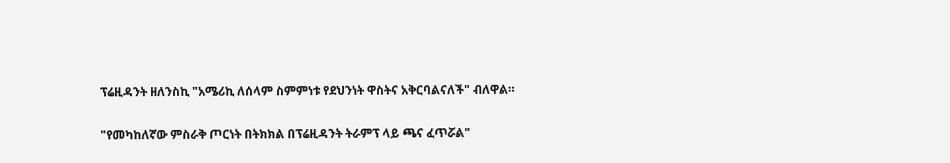ፕሬዚዳንት ዘለንስኪ "አሜሪኪ ለሰላም ስምምነቱ የደህንነት ዋስትና አቅርባልናለች" ብለዋል።

"የመካከለኛው ምስራቅ ጦርነት በትክክል በፕሬዚዳንት ትራምፕ ላይ ጫና ፈጥሯል"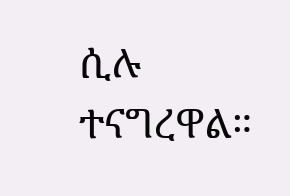ሲሉ ተናግረዋል።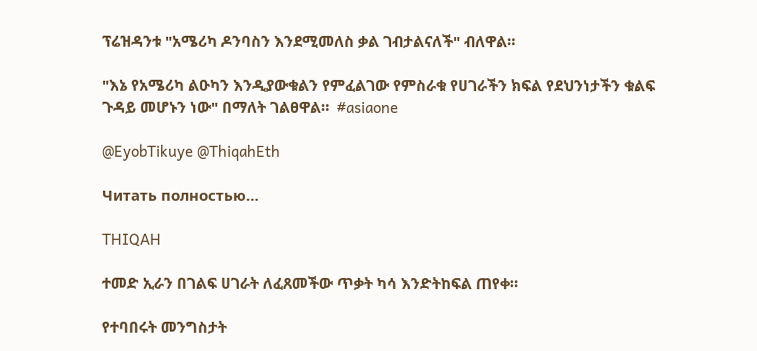ፕሬዝዳንቱ "አሜሪካ ዶንባስን እንደሚመለስ ቃል ገብታልናለች" ብለዋል።

"እኔ የአሜሪካ ልዑካን እንዲያውቁልን የምፈልገው የምስራቁ የሀገራችን ክፍል የደህንነታችን ቁልፍ ጉዳይ መሆኑን ነው" በማለት ገልፀዋል።  #asiaone

@EyobTikuye @ThiqahEth

Читать полностью…

THIQAH

ተመድ ኢራን በገልፍ ሀገራት ለፈጸመችው ጥቃት ካሳ እንድትከፍል ጠየቀ።

የተባበሩት መንግስታት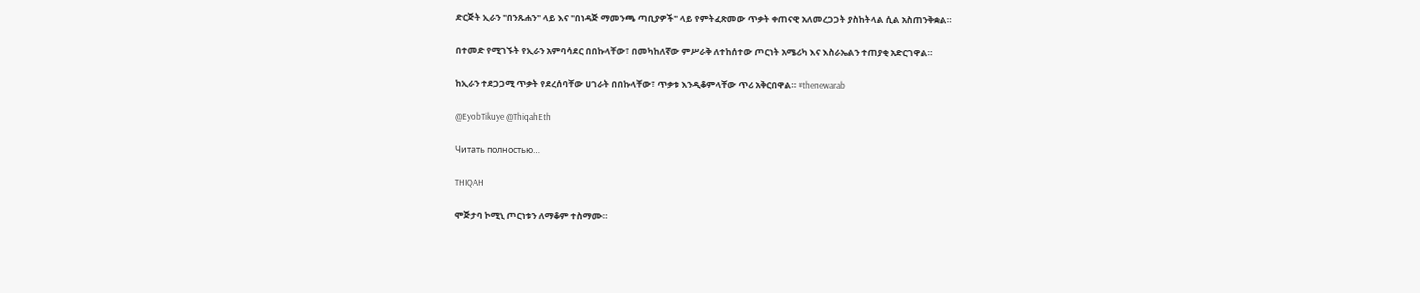ድርጅት ኢራን "በንጹሐን" ላይ እና "በነዳጅ ማመንጫ ጣቢያዎች" ላይ የምትፈጽመው ጥቃት ቀጠናዊ አለመረጋጋት ያስከትላል ሲል አስጠንቅቋል።

በተመድ የሚገኙት የኢራን አምባሳደር በበኩላቸው፣ በመካከለኛው ምሥራቅ ለተከሰተው ጦርነት አሜሪካ እና እስራኤልን ተጠያቂ አድርገዋል።

ከኢራን ተደጋጋሚ ጥቃት የደረሰባቸው ሀገራት በበኩላቸው፣ ጥቃቱ እንዲቆምላቸው ጥሪ አቅርበዋል። #thenewarab

@EyobTikuye @ThiqahEth

Читать полностью…

THIQAH

ሞጅታባ ኮሚኒ ጦርነቱን ለማቆም ተስማሙ።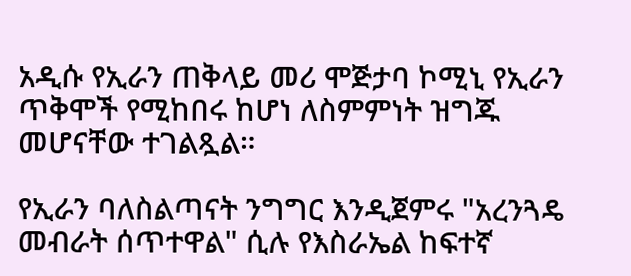አዲሱ የኢራን ጠቅላይ መሪ ሞጅታባ ኮሚኒ የኢራን ጥቅሞች የሚከበሩ ከሆነ ለስምምነት ዝግጁ መሆናቸው ተገልጿል።

የኢራን ባለስልጣናት ንግግር እንዲጀምሩ "አረንጓዴ መብራት ሰጥተዋል" ሲሉ የእስራኤል ከፍተኛ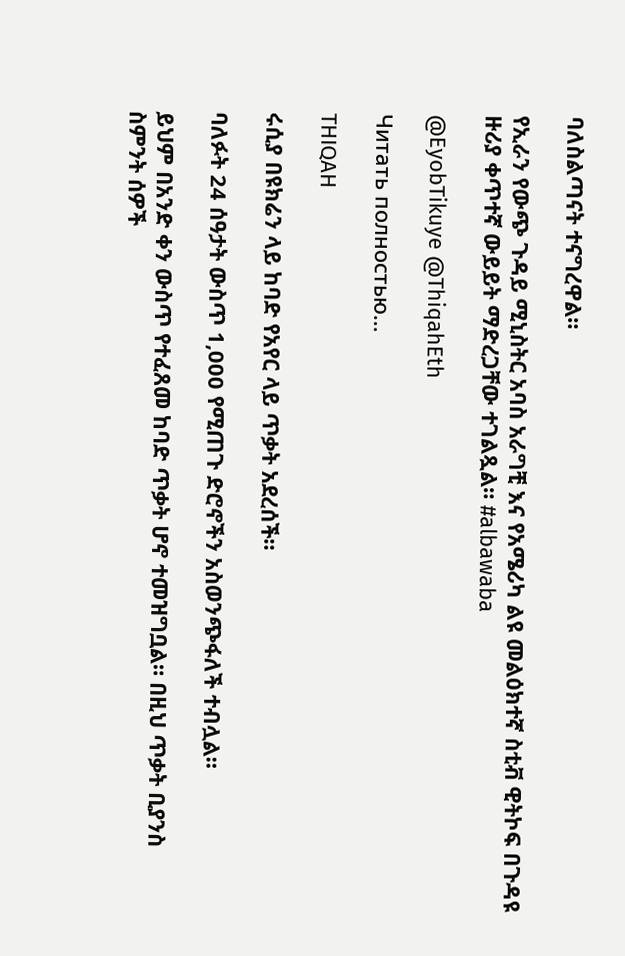ባለስልጣናት ተናግረዋል።

የኢራን የውጭ ጉዳይ ሚኒስትር አባስ አራግቺ እና የአሜሪካ ልዩ መልዕክተኛ ስቲቭ ዊትኮፍ በጉዳዩ ዙሪያ ቀጥተኛ ውይይት ማድረጋቸው ተገልጿል። #albawaba

@EyobTikuye @ThiqahEth

Читать полностью…

THIQAH

ሩሲያ በዩክሬን ላይ ከባድ የአየር ላይ ጥቃት አደረሰች።

ባለፉት 24 ሰዓታት ውስጥ 1,000 የሚጠጉ ድሮኖችን አስወንጭፋለች ተብሏል።

ይህም በአንድ ቀን ውስጥ የተፈጸመ ከባድ ጥቃት ሆኖ ተመዝግቧል። በዚህ ጥቃት ቢያንስ ስምንት ሰዎች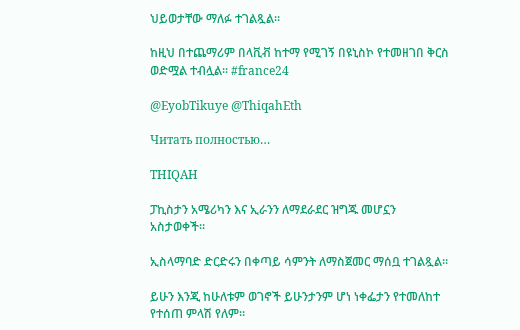ህይወታቸው ማለፉ ተገልጿል።

ከዚህ በተጨማሪም በላቪቭ ከተማ የሚገኝ በዩኒስኮ የተመዘገበ ቅርስ ወድሟል ተብሏል። #france24

@EyobTikuye @ThiqahEth

Читать полностью…

THIQAH

ፓኪስታን አሜሪካን እና ኢራንን ለማደራደር ዝግጁ መሆኗን አስታወቀች።

ኢስላማባድ ድርድሩን በቀጣይ ሳምንት ለማስጀመር ማሰቧ ተገልጿል።

ይሁን እንጂ ከሁለቱም ወገኖች ይሁንታንም ሆነ ነቀፌታን የተመለከተ የተሰጠ ምላሽ የለም።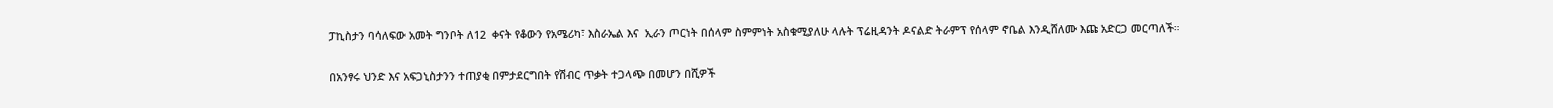ፓኪስታን ባሳለፍው አመት ግንቦት ለ12  ቀናት የቆውን የአሜሪካ፣ እስራኤል እና  ኢራን ጦርነት በሰላም ስምምነት አስቁሚያለሁ ላሉት ፕሬዚዳንት ዶናልድ ትራምፕ የሰላም ኖቤል እንዲሸለሙ እጩ አድርጋ መርጣለች።

በአንፃሩ ህንድ እና አፍጋኒስታንን ተጠያቂ በምታደርግበት የሽብር ጥቃት ተጋላጭ በመሆን በሺዎች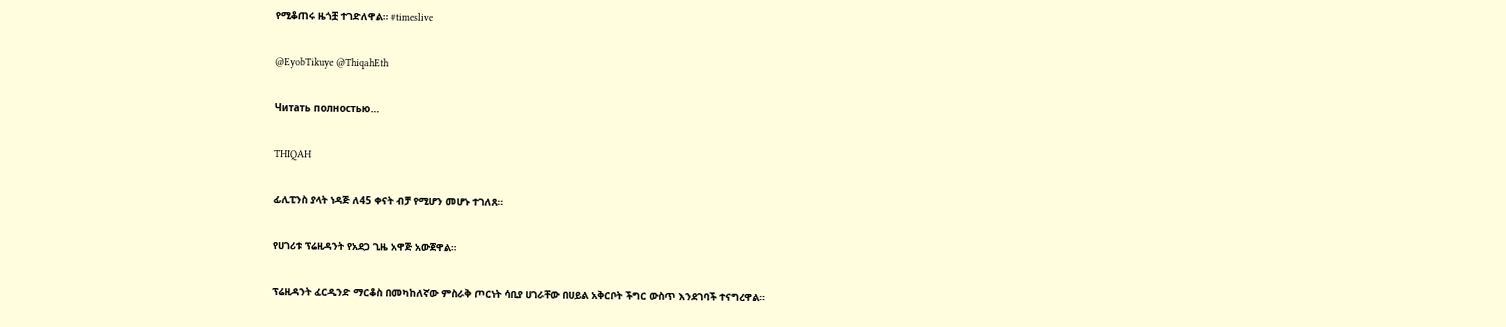የሚቆጠሩ ዜጎቿ ተገድለዋል። #timeslive

@EyobTikuye @ThiqahEth

Читать полностью…

THIQAH

ፊሊፒንስ ያላት ነዳጅ ለ45 ቀናት ብቻ የሚሆን መሆኑ ተገለጸ።

የሀገሪቱ ፕሬዚዳንት የአደጋ ጊዜ አዋጅ አውጀዋል።

ፕሬዚዳንት ፈርዲንድ ማርቆስ በመካከለኛው ምስራቅ ጦርነት ሳቢያ ሀገራቸው በሀይል አቅርቦት ችግር ውስጥ እንደገባች ተናግረዋል።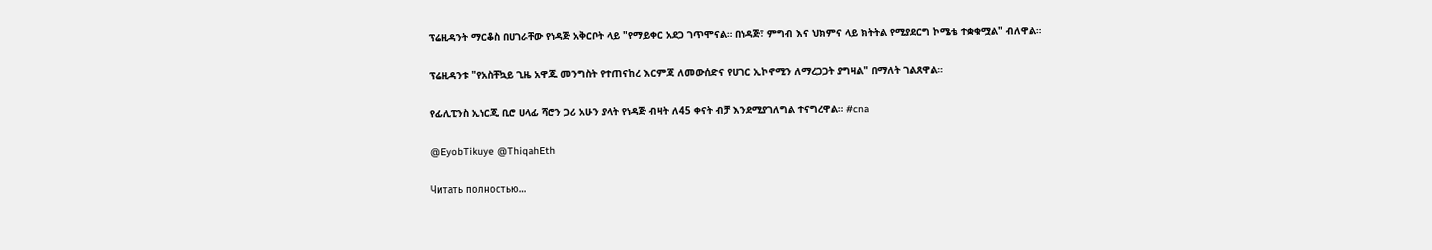ፕሬዚዳንት ማርቆስ በሀገራቸው የነዳጅ አቅርቦት ላይ "የማይቀር አደጋ ገጥሞናል። በነዳጅ፣ ምግብ እና ህክምና ላይ ክትትል የሚያደርግ ኮሜቴ ተቋቁሟል" ብለዋል።

ፕሬዚዳንቱ "የአስቸኳይ ጊዜ አዋጁ መንግስት የተጠናከረ እርምጃ ለመውሰድና የሀገር ኢኮኖሚን ለማረጋጋት ያግዛል" በማለት ገልጸዋል።

የፊሊፒንስ ኢነርጂ ቢሮ ሀላፊ ሻሮን ጋሪ አሁን ያላት የነዳጅ ብዛት ለ45 ቀናት ብቻ እንደሚያገለግል ተናግረዋል። #cna

@EyobTikuye @ThiqahEth

Читать полностью…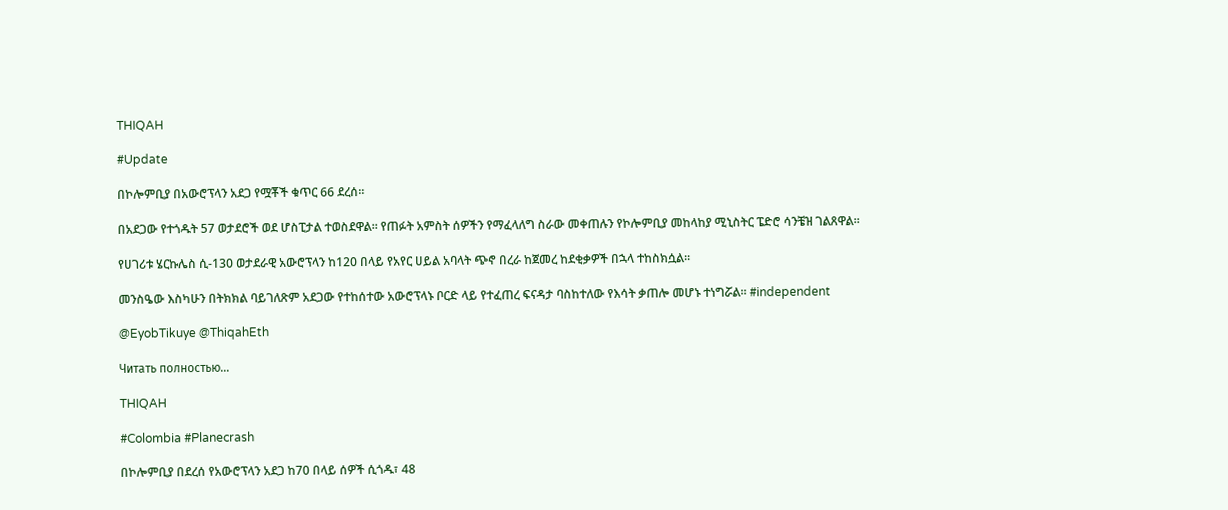THIQAH

#Update

በኮሎምቢያ በአውሮፕላን አደጋ የሟቾች ቁጥር 66 ደረሰ።

በአደጋው የተጎዱት 57 ወታደሮች ወደ ሆስፒታል ተወስደዋል። የጠፉት አምስት ሰዎችን የማፈላለግ ስራው መቀጠሉን የኮሎምቢያ መከላከያ ሚኒስትር ፔድሮ ሳንቼዝ ገልጸዋል።

የሀገሪቱ ሄርኩሌስ ሲ-130 ወታደራዊ አውሮፕላን ከ120 በላይ የአየር ሀይል አባላት ጭኖ በረራ ከጀመረ ከደቂቃዎች በኋላ ተከስክሷል።

መንስዔው እስካሁን በትክክል ባይገለጽም አደጋው የተከሰተው አውሮፕላኑ ቦርድ ላይ የተፈጠረ ፍናዳታ ባስከተለው የእሳት ቃጠሎ መሆኑ ተነግሯል። #independent

@EyobTikuye @ThiqahEth

Читать полностью…

THIQAH

#Colombia #Planecrash

በኮሎምቢያ በደረሰ የአውሮፕላን አደጋ ከ70 በላይ ሰዎች ሲጎዱ፣ 48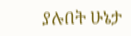ያሉበት ሁኔታ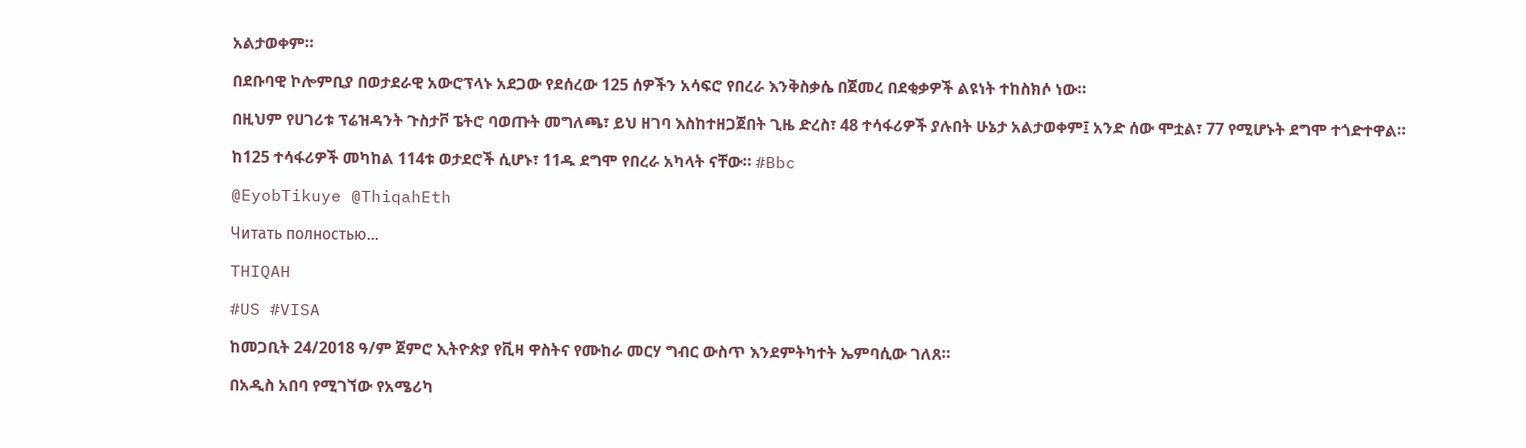አልታወቀም።

በደቡባዊ ኮሎምቢያ በወታደራዊ አውሮፕላኑ አደጋው የደሰረው 125 ሰዎችን አሳፍሮ የበረራ እንቅስቃሴ በጀመረ በደቂቃዎች ልዩነት ተከስክሶ ነው።

በዚህም የሀገሪቱ ፕሬዝዳንት ጉስታቮ ፔትሮ ባወጡት መግለጫ፣ ይህ ዘገባ እስከተዘጋጀበት ጊዜ ድረስ፣ 48 ተሳፋሪዎች ያሉበት ሁኔታ አልታወቀም፤ አንድ ሰው ሞቷል፣ 77 የሚሆኑት ደግሞ ተጎድተዋል።

ከ125 ተሳፋሪዎች መካከል 114ቱ ወታደሮች ሲሆኑ፣ 11ዱ ደግሞ የበረራ አካላት ናቸው። #Bbc

@EyobTikuye @ThiqahEth

Читать полностью…

THIQAH

#US #VISA

ከመጋቢት 24/2018 ዓ/ም ጀምሮ ኢትዮጵያ የቪዛ ዋስትና የሙከራ መርሃ ግብር ውስጥ እንደምትካተት ኤምባሲው ገለጸ።

በአዲስ አበባ የሚገኘው የአሜሪካ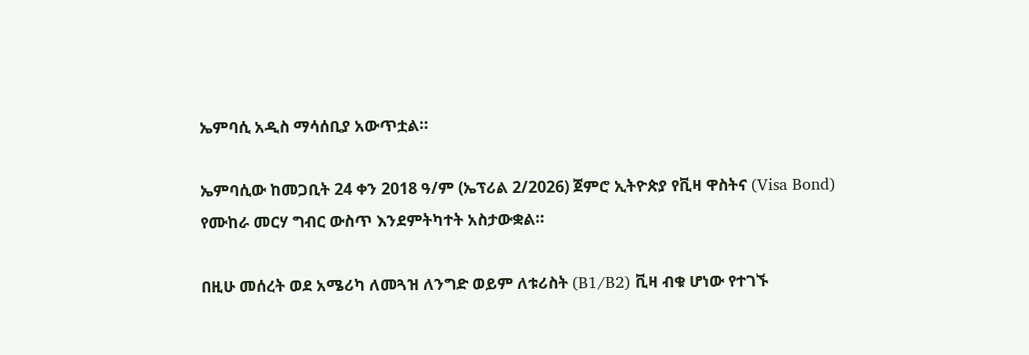ኤምባሲ አዲስ ማሳሰቢያ አውጥቷል።

ኤምባሲው ከመጋቢት 24 ቀን 2018 ዓ/ም (ኤፕሪል 2/2026) ጀምሮ ኢትዮጵያ የቪዛ ዋስትና (Visa Bond) የሙከራ መርሃ ግብር ውስጥ እንደምትካተት አስታውቋል።

በዚሁ መሰረት ወደ አሜሪካ ለመጓዝ ለንግድ ወይም ለቱሪስት (B1/B2) ቪዛ ብቁ ሆነው የተገኙ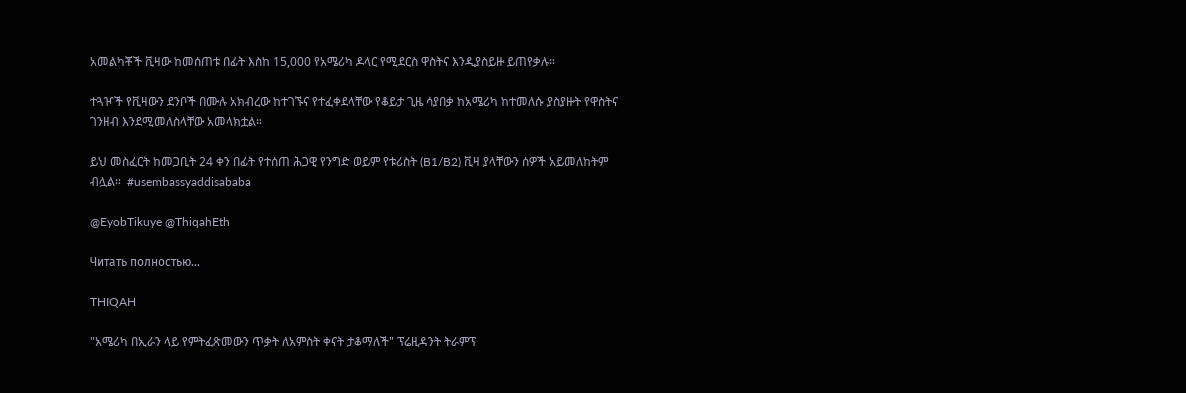አመልካቾች ቪዛው ከመሰጠቱ በፊት እስከ 15,000 የአሜሪካ ዶላር የሚደርስ ዋስትና እንዲያስይዙ ይጠየቃሉ።

ተጓዦች የቪዛውን ደንቦች በሙሉ አክብረው ከተገኙና የተፈቀደላቸው የቆይታ ጊዜ ሳያበቃ ከአሜሪካ ከተመለሱ ያስያዙት የዋስትና ገንዘብ እንደሚመለስላቸው አመላክቷል።

ይህ መስፈርት ከመጋቢት 24 ቀን በፊት የተሰጠ ሕጋዊ የንግድ ወይም የቱሪስት (B1/B2) ቪዛ ያላቸውን ሰዎች አይመለከትም ብሏል።  #usembassyaddisababa

@EyobTikuye @ThiqahEth

Читать полностью…

THIQAH

"አሜሪካ በኢራን ላይ የምትፈጽመውን ጥቃት ለአምስት ቀናት ታቆማለች" ፕሬዚዳንት ትራምፕ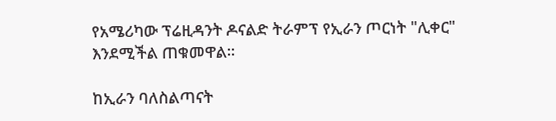የአሜሪካው ፕሬዚዳንት ዶናልድ ትራምፕ የኢራን ጦርነት "ሊቀር" እንደሚችል ጠቁመዋል።

ከኢራን ባለስልጣናት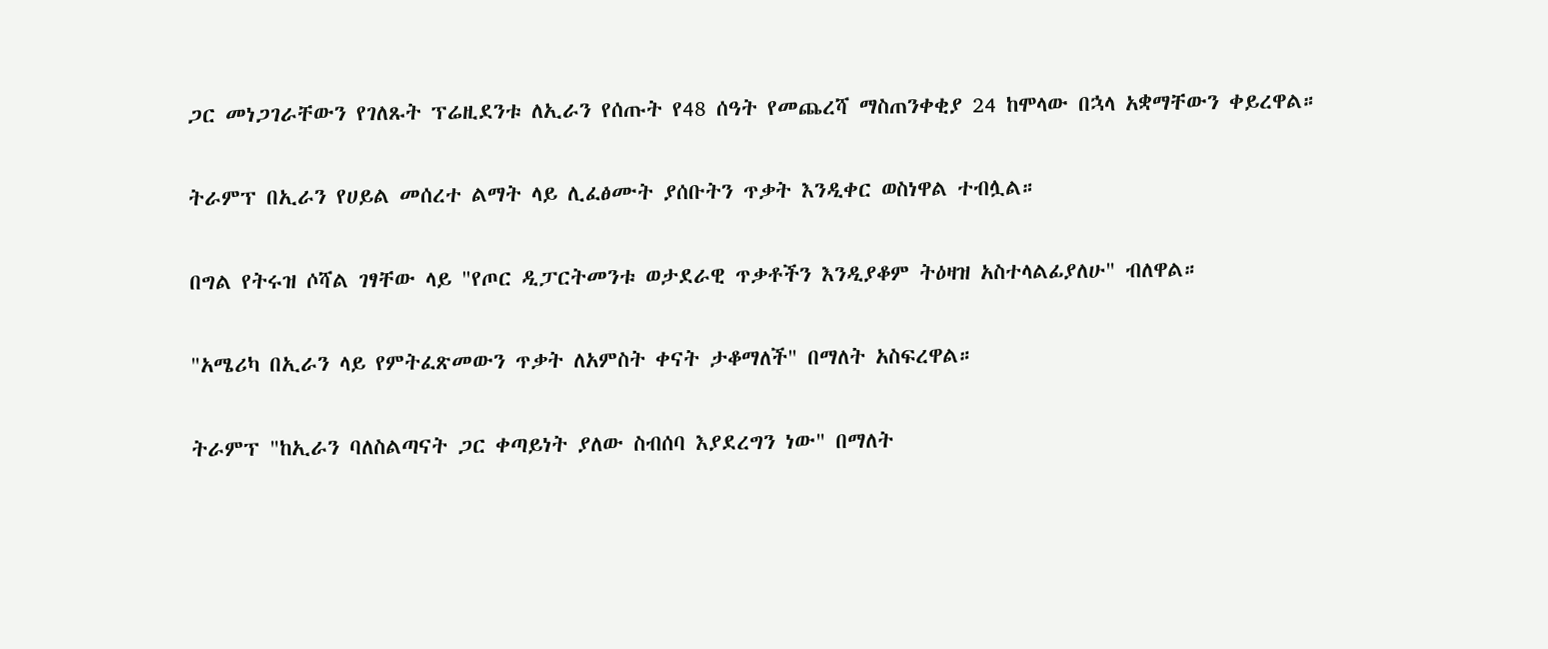ጋር መነጋገራቸውን የገለጹት ፕሬዚደንቱ ለኢራን የሰጡት የ48 ሰዓት የመጨረሻ ማስጠንቀቂያ 24 ከሞላው በኋላ አቋማቸውን ቀይረዋል።

ትራምፕ በኢራን የሀይል መሰረተ ልማት ላይ ሊፈፅሙት ያሰቡትን ጥቃት እንዲቀር ወስነዋል ተብሏል።

በግል የትሩዝ ሶሻል ገፃቸው ላይ "የጦር ዲፓርትመንቱ ወታደራዊ ጥቃቶችን እንዲያቆም ትዕዛዝ አስተላልፊያለሁ" ብለዋል።

"አሜሪካ በኢራን ላይ የምትፈጽመውን ጥቃት ለአምስት ቀናት ታቆማለች" በማለት አስፍረዋል።

ትራምፕ "ከኢራን ባለስልጣናት ጋር ቀጣይነት ያለው ስብሰባ እያደረግን ነው" በማለት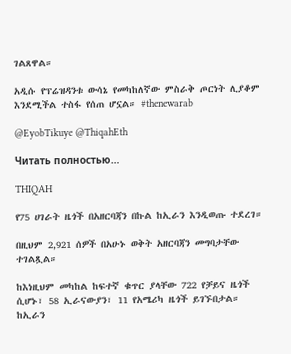ገልጸዋል።

አዲሱ የፕሬዝዳንቱ ውሳኔ የመካከለኛው ምስራቅ ጦርነት ሊያቆም እንደሚችል ተስፋ የሰጠ ሆኗል። #thenewarab

@EyobTikuye @ThiqahEth

Читать полностью…

THIQAH

የ75 ሀገራት ዜጎች በአዘርባጃን በኩል ከኢራን እንዲወጡ ተደረገ።

በዚህም 2,921 ሰዎች በአሁኑ ወቅት አዘርባጃን መግባታቸው ተገልጿል።

ከእነዚህም መካከል ከፍተኛ ቁጥር ያላቸው 722 የቻይና ዜጎች ሲሆኑ፣ 58 ኢራናውያን፣ 11 የአሜሪካ ዜጎች ይገኙበታል። ከኢራን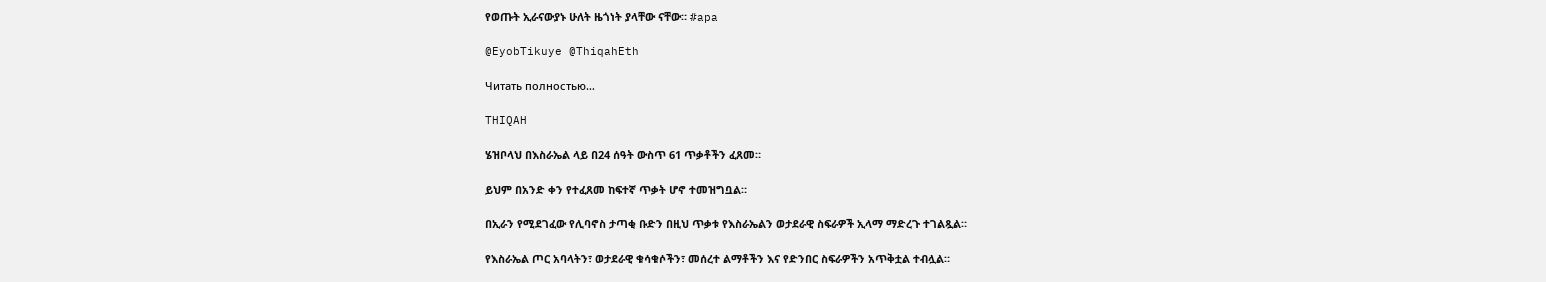የወጡት ኢራናውያኑ ሁለት ዜጎነት ያላቸው ናቸው። #apa

@EyobTikuye @ThiqahEth

Читать полностью…

THIQAH

ሄዝቦላህ በእስራኤል ላይ በ24 ሰዓት ውስጥ 61 ጥቃቶችን ፈጸመ።

ይህም በአንድ ቀን የተፈጸመ ከፍተኛ ጥቃት ሆኖ ተመዝግቧል።

በኢራን የሚደገፈው የሊባኖስ ታጣቂ ቡድን በዚህ ጥቃቱ የእስራኤልን ወታደራዊ ስፍራዎች ኢላማ ማድረጉ ተገልጿል።

የእስራኤል ጦር አባላትን፣ ወታደራዊ ቁሳቁሶችን፣ መሰረተ ልማቶችን እና የድንበር ስፍራዎችን አጥቅቷል ተብሏል።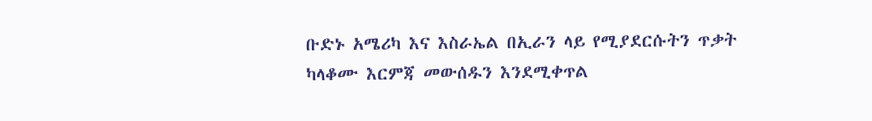ቡድኑ አሜሪካ እና እስራኤል በኢራን ላይ የሚያደርሱትን ጥቃት ካላቆሙ እርምጃ መውሰዱን እንደሚቀጥል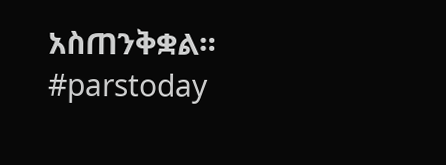አስጠንቅቋል።  #parstoday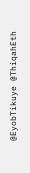@EyobTikuye @ThiqahEth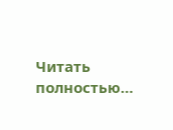Читать полностью…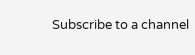Subscribe to a channel